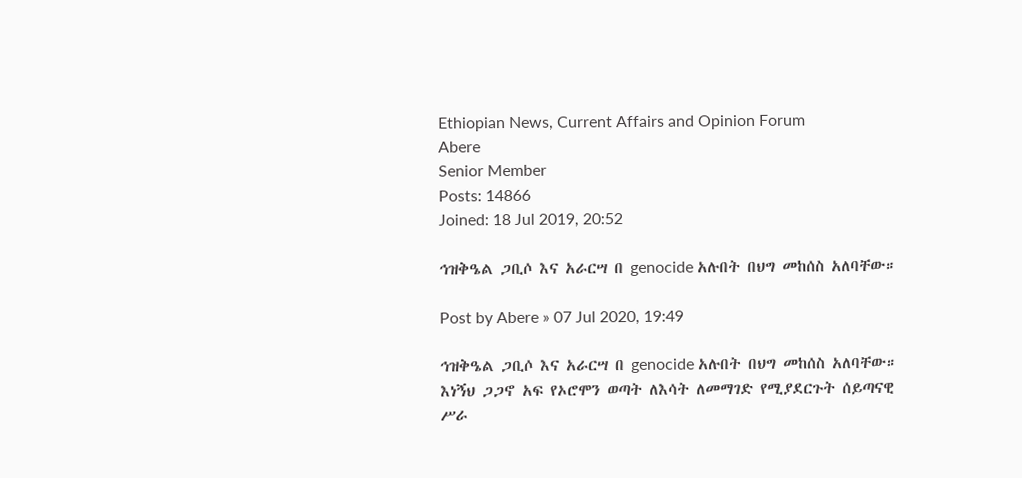Ethiopian News, Current Affairs and Opinion Forum
Abere
Senior Member
Posts: 14866
Joined: 18 Jul 2019, 20:52

ኅዝቅዔል ጋቢሶ እና አራርሣ በ genocide አሉበት በህግ መከሰስ አለባቸው።

Post by Abere » 07 Jul 2020, 19:49

ኅዝቅዔል ጋቢሶ እና አራርሣ በ genocide አሉበት በህግ መከሰስ አለባቸው። እነኝህ ጋጋኖ አፍ የኦሮሞን ወጣት ለእሳት ለመማገድ የሚያደርጉት ሰይጣናዊ ሥራ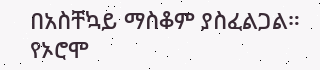በአስቸኳይ ማስቆም ያስፈልጋል። የኦሮሞ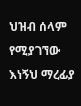ህዝብ ሰላም የሚያገኘው እነኝህ ማረፊያ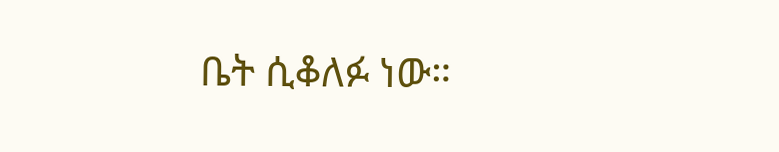ቤት ሲቆለፉ ነው።